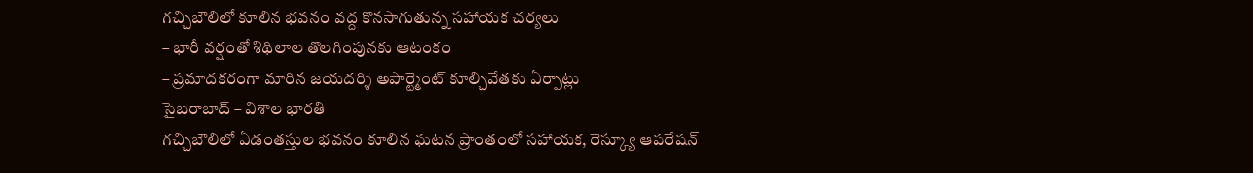గచ్చిబౌలిలో కూలిన భవనం వద్ద కొనసాగుతున్న సహాయక చర్యలు
– భారీ వర్షంతో శిథిలాల తొలగింపునకు ఆటంకం
– ప్రమాదకరంగా మారిన జయదర్శి అపార్ట్మెంట్ కూల్చివేతకు ఏర్పాట్లు
సైబరాబాద్ – విశాల భారతి
గచ్చిబౌలిలో ఏడంతస్తుల భవనం కూలిన ఘటన ప్రాంతంలో సహాయక, రెస్క్యూ ఆపరేషన్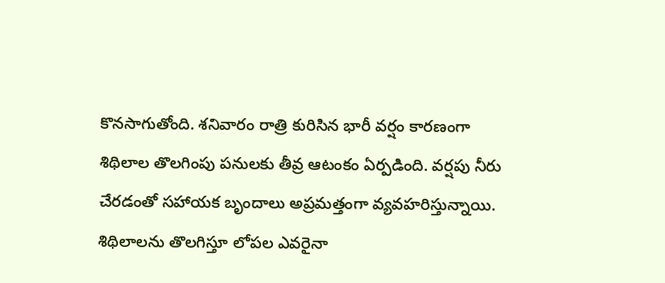కొనసాగుతోంది. శనివారం రాత్రి కురిసిన భారీ వర్షం కారణంగా శిథిలాల తొలగింపు పనులకు తీవ్ర ఆటంకం ఏర్పడింది. వర్షపు నీరు చేరడంతో సహాయక బృందాలు అప్రమత్తంగా వ్యవహరిస్తున్నాయి. శిథిలాలను తొలగిస్తూ లోపల ఎవరైనా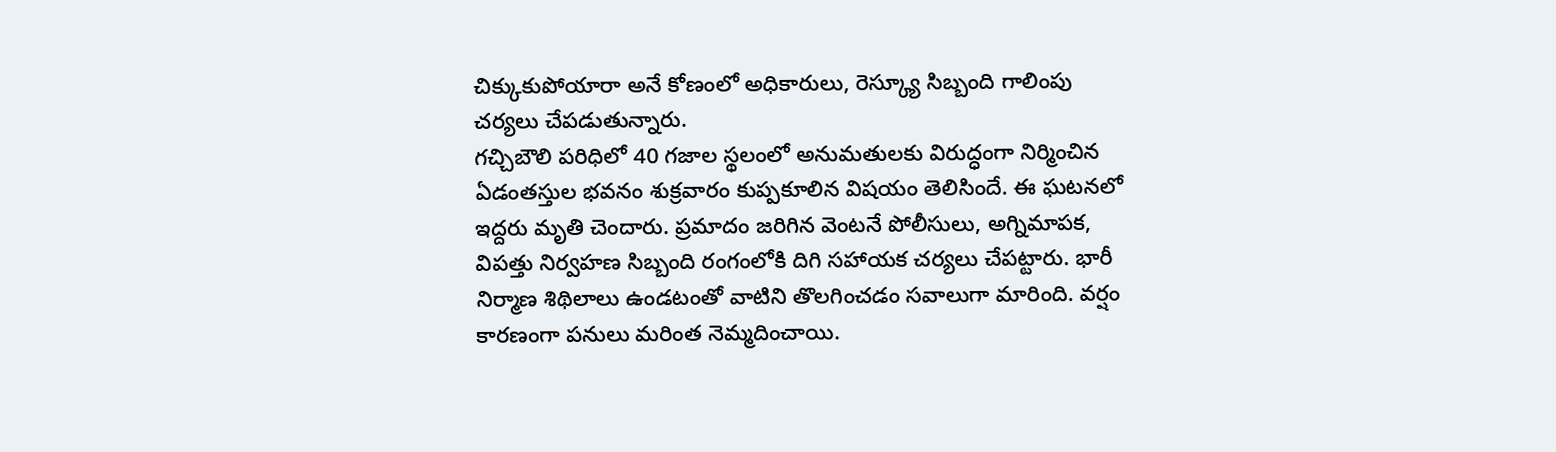చిక్కుకుపోయారా అనే కోణంలో అధికారులు, రెస్క్యూ సిబ్బంది గాలింపు చర్యలు చేపడుతున్నారు.
గచ్చిబౌలి పరిధిలో 40 గజాల స్థలంలో అనుమతులకు విరుద్ధంగా నిర్మించిన ఏడంతస్తుల భవనం శుక్రవారం కుప్పకూలిన విషయం తెలిసిందే. ఈ ఘటనలో ఇద్దరు మృతి చెందారు. ప్రమాదం జరిగిన వెంటనే పోలీసులు, అగ్నిమాపక, విపత్తు నిర్వహణ సిబ్బంది రంగంలోకి దిగి సహాయక చర్యలు చేపట్టారు. భారీ నిర్మాణ శిథిలాలు ఉండటంతో వాటిని తొలగించడం సవాలుగా మారింది. వర్షం కారణంగా పనులు మరింత నెమ్మదించాయి.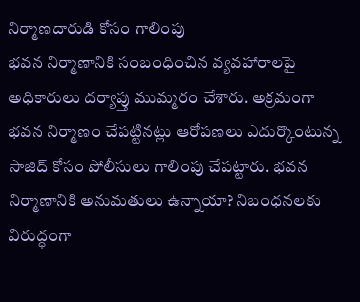నిర్మాణదారుడి కోసం గాలింపు
భవన నిర్మాణానికి సంబంధించిన వ్యవహారాలపై అధికారులు దర్యాప్తు ముమ్మరం చేశారు. అక్రమంగా భవన నిర్మాణం చేపట్టినట్లు ఆరోపణలు ఎదుర్కొంటున్న సాజిద్ కోసం పోలీసులు గాలింపు చేపట్టారు. భవన నిర్మాణానికి అనుమతులు ఉన్నాయా? నిబంధనలకు విరుద్ధంగా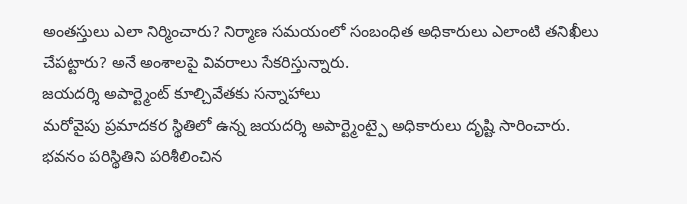అంతస్తులు ఎలా నిర్మించారు? నిర్మాణ సమయంలో సంబంధిత అధికారులు ఎలాంటి తనిఖీలు చేపట్టారు? అనే అంశాలపై వివరాలు సేకరిస్తున్నారు.
జయదర్శి అపార్ట్మెంట్ కూల్చివేతకు సన్నాహాలు
మరోవైపు ప్రమాదకర స్థితిలో ఉన్న జయదర్శి అపార్ట్మెంట్పై అధికారులు దృష్టి సారించారు. భవనం పరిస్థితిని పరిశీలించిన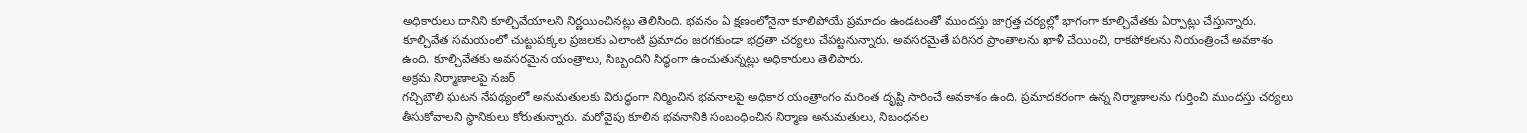అధికారులు దానిని కూల్చివేయాలని నిర్ణయించినట్లు తెలిసింది. భవనం ఏ క్షణంలోనైనా కూలిపోయే ప్రమాదం ఉండటంతో ముందస్తు జాగ్రత్త చర్యల్లో భాగంగా కూల్చివేతకు ఏర్పాట్లు చేస్తున్నారు.
కూల్చివేత సమయంలో చుట్టుపక్కల ప్రజలకు ఎలాంటి ప్రమాదం జరగకుండా భద్రతా చర్యలు చేపట్టనున్నారు. అవసరమైతే పరిసర ప్రాంతాలను ఖాళీ చేయించి, రాకపోకలను నియంత్రించే అవకాశం ఉంది. కూల్చివేతకు అవసరమైన యంత్రాలు, సిబ్బందిని సిద్ధంగా ఉంచుతున్నట్లు అధికారులు తెలిపారు.
అక్రమ నిర్మాణాలపై నజర్
గచ్చిబౌలి ఘటన నేపథ్యంలో అనుమతులకు విరుద్ధంగా నిర్మించిన భవనాలపై అధికార యంత్రాంగం మరింత దృష్టి సారించే అవకాశం ఉంది. ప్రమాదకరంగా ఉన్న నిర్మాణాలను గుర్తించి ముందస్తు చర్యలు తీసుకోవాలని స్థానికులు కోరుతున్నారు. మరోవైపు కూలిన భవనానికి సంబంధించిన నిర్మాణ అనుమతులు, నిబంధనల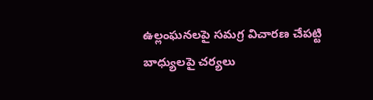ఉల్లంఘనలపై సమగ్ర విచారణ చేపట్టి బాధ్యులపై చర్యలు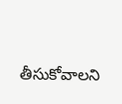తీసుకోవాలని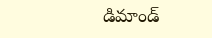డిమాండ్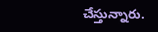చేస్తున్నారు.